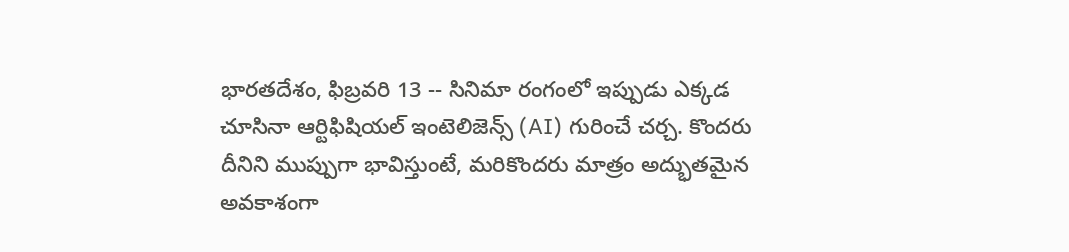భారతదేశం, ఫిబ్రవరి 13 -- సినిమా రంగంలో ఇప్పుడు ఎక్కడ చూసినా ఆర్టిఫిషియల్ ఇంటెలిజెన్స్ (AI) గురించే చర్చ. కొందరు దీనిని ముప్పుగా భావిస్తుంటే, మరికొందరు మాత్రం అద్భుతమైన అవకాశంగా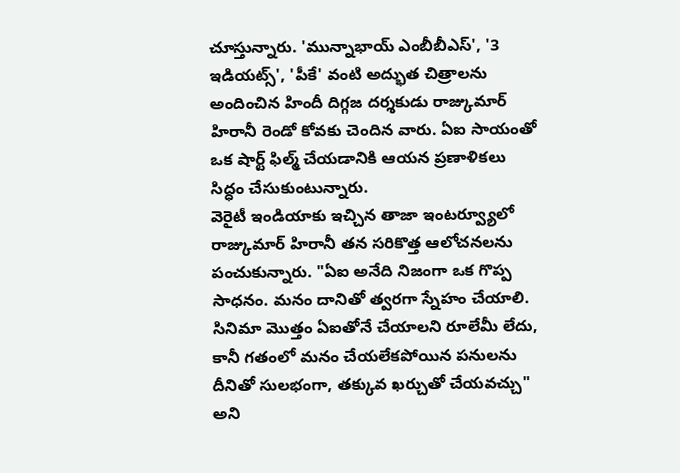చూస్తున్నారు. 'మున్నాభాయ్ ఎంబీబీఎస్', '3 ఇడియట్స్', 'పీకే' వంటి అద్భుత చిత్రాలను అందించిన హిందీ దిగ్గజ దర్శకుడు రాజ్కుమార్ హిరానీ రెండో కోవకు చెందిన వారు. ఏఐ సాయంతో ఒక షార్ట్ ఫిల్మ్ చేయడానికి ఆయన ప్రణాళికలు సిద్ధం చేసుకుంటున్నారు.
వెరైటీ ఇండియాకు ఇచ్చిన తాజా ఇంటర్వ్యూలో రాజ్కుమార్ హిరానీ తన సరికొత్త ఆలోచనలను పంచుకున్నారు. "ఏఐ అనేది నిజంగా ఒక గొప్ప సాధనం. మనం దానితో త్వరగా స్నేహం చేయాలి. సినిమా మొత్తం ఏఐతోనే చేయాలని రూలేమీ లేదు, కానీ గతంలో మనం చేయలేకపోయిన పనులను దీనితో సులభంగా, తక్కువ ఖర్చుతో చేయవచ్చు" అని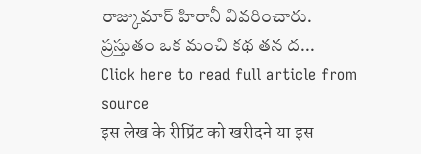రాజ్కుమార్ హిరానీ వివరించారు.
ప్రస్తుతం ఒక మంచి కథ తన ద...
Click here to read full article from source
इस लेख के रीप्रिंट को खरीदने या इस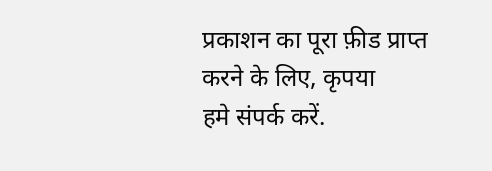प्रकाशन का पूरा फ़ीड प्राप्त करने के लिए, कृपया
हमे संपर्क करें.